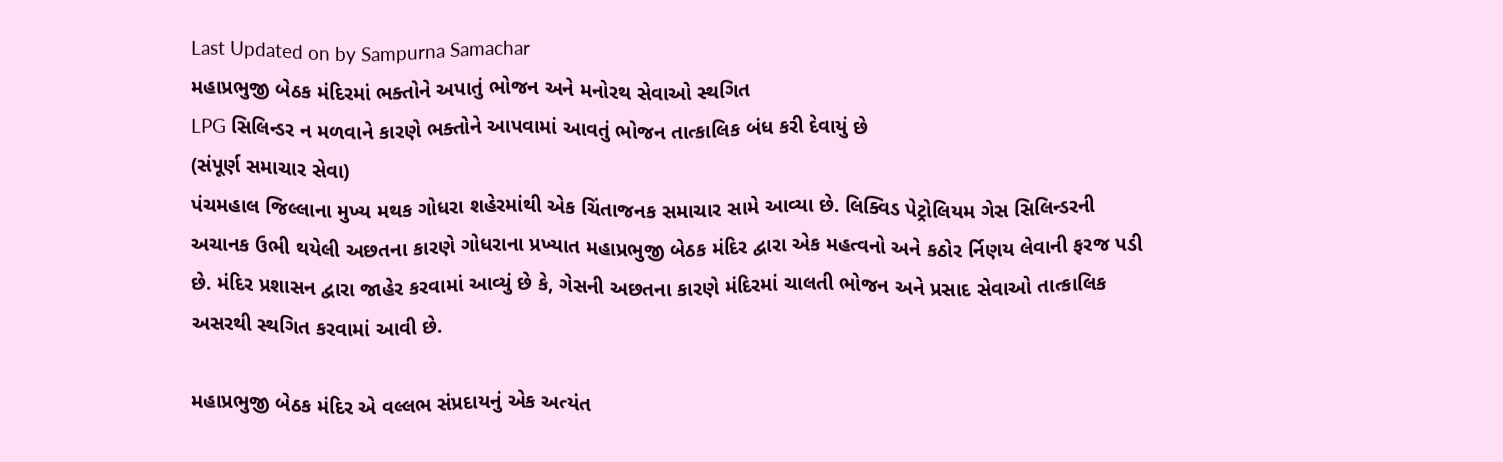Last Updated on by Sampurna Samachar
મહાપ્રભુજી બેઠક મંદિરમાં ભક્તોને અપાતું ભોજન અને મનોરથ સેવાઓ સ્થગિત
LPG સિલિન્ડર ન મળવાને કારણે ભક્તોને આપવામાં આવતું ભોજન તાત્કાલિક બંધ કરી દેવાયું છે
(સંપૂર્ણ સમાચાર સેવા)
પંચમહાલ જિલ્લાના મુખ્ય મથક ગોધરા શહેરમાંથી એક ચિંતાજનક સમાચાર સામે આવ્યા છે. લિક્વિડ પેટ્રોલિયમ ગેસ સિલિન્ડરની અચાનક ઉભી થયેલી અછતના કારણે ગોધરાના પ્રખ્યાત મહાપ્રભુજી બેઠક મંદિર દ્વારા એક મહત્વનો અને કઠોર ર્નિણય લેવાની ફરજ પડી છે. મંદિર પ્રશાસન દ્વારા જાહેર કરવામાં આવ્યું છે કે, ગેસની અછતના કારણે મંદિરમાં ચાલતી ભોજન અને પ્રસાદ સેવાઓ તાત્કાલિક અસરથી સ્થગિત કરવામાં આવી છે.

મહાપ્રભુજી બેઠક મંદિર એ વલ્લભ સંપ્રદાયનું એક અત્યંત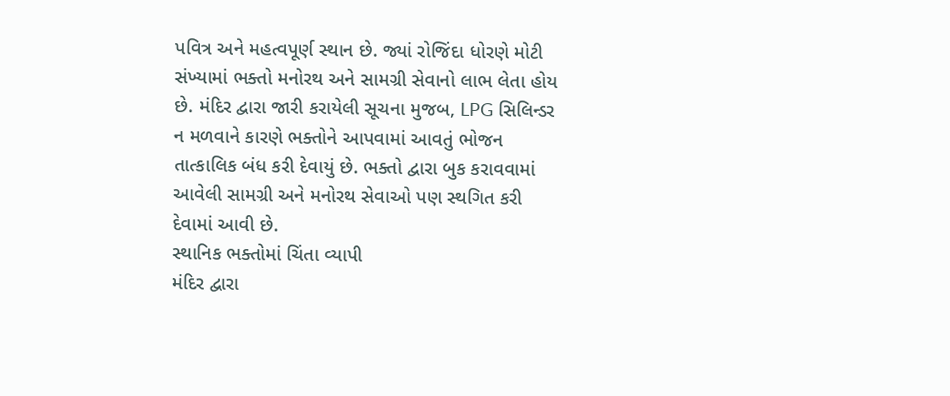પવિત્ર અને મહત્વપૂર્ણ સ્થાન છે. જ્યાં રોજિંદા ધોરણે મોટી સંખ્યામાં ભક્તો મનોરથ અને સામગ્રી સેવાનો લાભ લેતા હોય છે. મંદિર દ્વારા જારી કરાયેલી સૂચના મુજબ, LPG સિલિન્ડર ન મળવાને કારણે ભક્તોને આપવામાં આવતું ભોજન તાત્કાલિક બંધ કરી દેવાયું છે. ભક્તો દ્વારા બુક કરાવવામાં આવેલી સામગ્રી અને મનોરથ સેવાઓ પણ સ્થગિત કરી દેવામાં આવી છે.
સ્થાનિક ભક્તોમાં ચિંતા વ્યાપી
મંદિર દ્વારા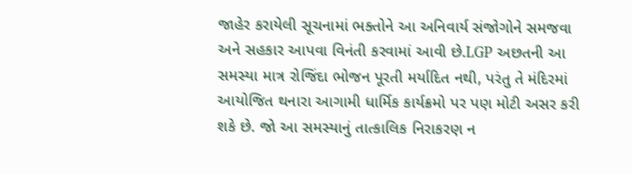જાહેર કરાયેલી સૂચનામાં ભક્તોને આ અનિવાર્ય સંજોગોને સમજવા અને સહકાર આપવા વિનંતી કરવામાં આવી છે.LGP અછતની આ સમસ્યા માત્ર રોજિંદા ભોજન પૂરતી મર્યાદિત નથી, પરંતુ તે મંદિરમાં આયોજિત થનારા આગામી ધાર્મિક કાર્યક્રમો પર પણ મોટી અસર કરી શકે છે. જો આ સમસ્યાનું તાત્કાલિક નિરાકરણ ન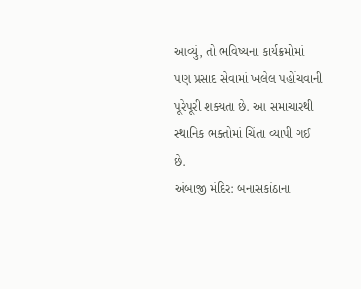આવ્યું, તો ભવિષ્યના કાર્યક્રમોમાં પણ પ્રસાદ સેવામાં ખલેલ પહોંચવાની પૂરેપૂરી શક્યતા છે. આ સમાચારથી સ્થાનિક ભક્તોમાં ચિંતા વ્યાપી ગઈ છે.
અંબાજી મંદિર: બનાસકાંઠાના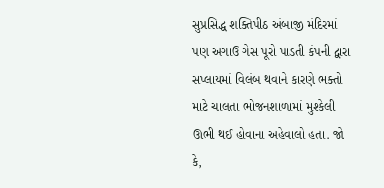સુપ્રસિદ્ધ શક્તિપીઠ અંબાજી મંદિરમાં પણ અગાઉ ગેસ પૂરો પાડતી કંપની દ્વારા સપ્લાયમાં વિલંબ થવાને કારણે ભક્તો માટે ચાલતા ભોજનશાળામાં મુશ્કેલી ઊભી થઈ હોવાના અહેવાલો હતા. જો કે,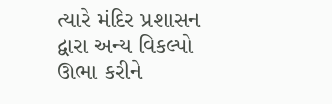ત્યારે મંદિર પ્રશાસન દ્વારા અન્ય વિકલ્પો ઊભા કરીને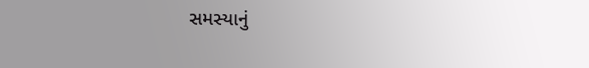સમસ્યાનું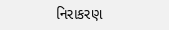નિરાકરણ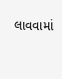લાવવામાં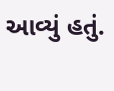આવ્યું હતું.